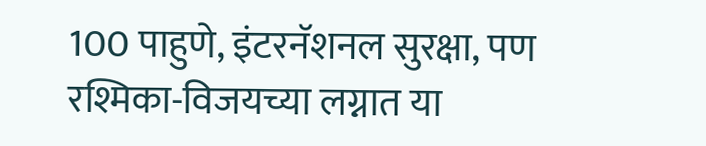100 पाहुणे, इंटरनॅशनल सुरक्षा, पण रश्मिका-विजयच्या लग्नात या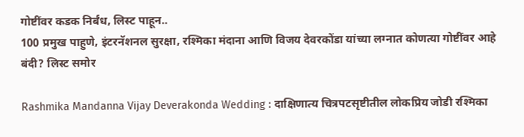गोष्टींवर कडक निर्बंध, लिस्ट पाहून..
100 प्रमुख पाहुणे, इंटरनॅशनल सुरक्षा, रश्मिका मंदाना आणि विजय देवरकोंडा यांच्या लग्नात कोणत्या गोष्टींवर आहे बंदी? लिस्ट समोर

Rashmika Mandanna Vijay Deverakonda Wedding : दाक्षिणात्य चित्रपटसृष्टीतील लोकप्रिय जोडी रश्मिका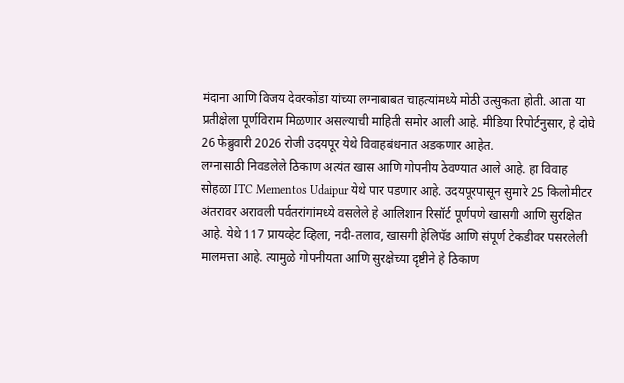मंदाना आणि विजय देवरकोंडा यांच्या लग्नाबाबत चाहत्यांमध्ये मोठी उत्सुकता होती. आता या प्रतीक्षेला पूर्णविराम मिळणार असल्याची माहिती समोर आली आहे. मीडिया रिपोर्टनुसार, हे दोघे 26 फेब्रुवारी 2026 रोजी उदयपूर येथे विवाहबंधनात अडकणार आहेत.
लग्नासाठी निवडलेले ठिकाण अत्यंत खास आणि गोपनीय ठेवण्यात आले आहे. हा विवाह सोहळा ITC Mementos Udaipur येथे पार पडणार आहे. उदयपूरपासून सुमारे 25 किलोमीटर अंतरावर अरावली पर्वतरांगांमध्ये वसलेले हे आलिशान रिसॉर्ट पूर्णपणे खासगी आणि सुरक्षित आहे. येथे 117 प्रायव्हेट व्हिला, नदी-तलाव, खासगी हेलिपॅड आणि संपूर्ण टेकडीवर पसरलेली मालमत्ता आहे. त्यामुळे गोपनीयता आणि सुरक्षेच्या दृष्टीने हे ठिकाण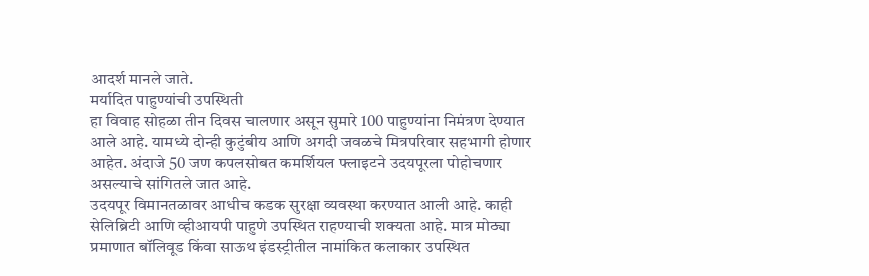आदर्श मानले जाते.
मर्यादित पाहुण्यांची उपस्थिती
हा विवाह सोहळा तीन दिवस चालणार असून सुमारे 100 पाहुण्यांना निमंत्रण देण्यात आले आहे. यामध्ये दोन्ही कुटुंबीय आणि अगदी जवळचे मित्रपरिवार सहभागी होणार आहेत. अंदाजे 50 जण कपलसोबत कमर्शियल फ्लाइटने उदयपूरला पोहोचणार असल्याचे सांगितले जात आहे.
उदयपूर विमानतळावर आधीच कडक सुरक्षा व्यवस्था करण्यात आली आहे. काही सेलिब्रिटी आणि व्हीआयपी पाहुणे उपस्थित राहण्याची शक्यता आहे. मात्र मोठ्या प्रमाणात बॉलिवूड किंवा साऊथ इंडस्ट्रीतील नामांकित कलाकार उपस्थित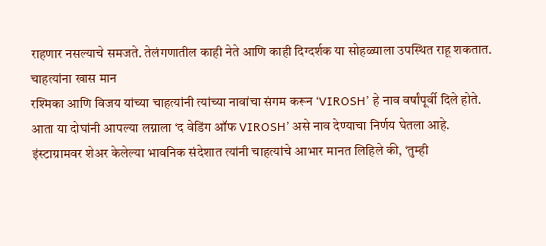राहणार नसल्याचे समजते. तेलंगणातील काही नेते आणि काही दिग्दर्शक या सोहळ्याला उपस्थित राहू शकतात.
चाहत्यांना खास मान
रश्मिका आणि विजय यांच्या चाहत्यांनी त्यांच्या नावांचा संगम करून ‘VIROSH’ हे नाव वर्षांपूर्वी दिले होते. आता या दोघांनी आपल्या लग्नाला ‘द वेडिंग ऑफ VIROSH’ असे नाव देण्याचा निर्णय घेतला आहे. इंस्टाग्रामवर शेअर केलेल्या भावनिक संदेशात त्यांनी चाहत्यांचे आभार मानत लिहिले की, ‘तुम्ही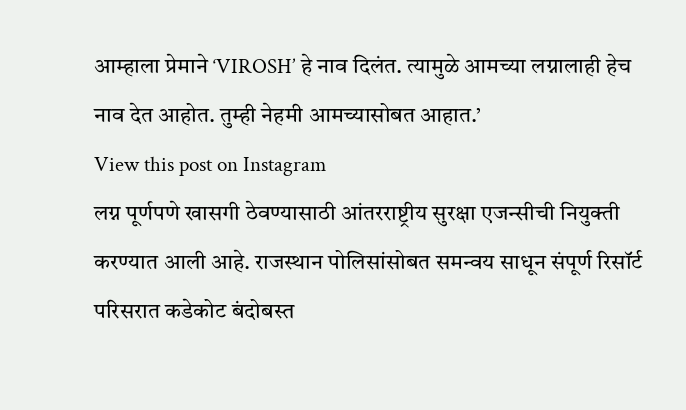आम्हाला प्रेमाने ‘VIROSH’ हे नाव दिलंत. त्यामुळे आमच्या लग्नालाही हेच नाव देत आहोत. तुम्ही नेहमी आमच्यासोबत आहात.’
View this post on Instagram
लग्न पूर्णपणे खासगी ठेवण्यासाठी आंतरराष्ट्रीय सुरक्षा एजन्सीची नियुक्ती करण्यात आली आहे. राजस्थान पोलिसांसोबत समन्वय साधून संपूर्ण रिसॉर्ट परिसरात कडेकोट बंदोबस्त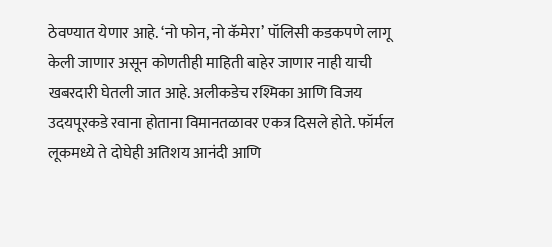ठेवण्यात येणार आहे. ‘नो फोन, नो कॅमेरा’ पॉलिसी कडकपणे लागू केली जाणार असून कोणतीही माहिती बाहेर जाणार नाही याची खबरदारी घेतली जात आहे. अलीकडेच रश्मिका आणि विजय उदयपूरकडे रवाना होताना विमानतळावर एकत्र दिसले होते. फॉर्मल लूकमध्ये ते दोघेही अतिशय आनंदी आणि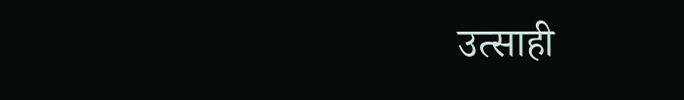उत्साही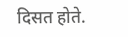दिसत होते.